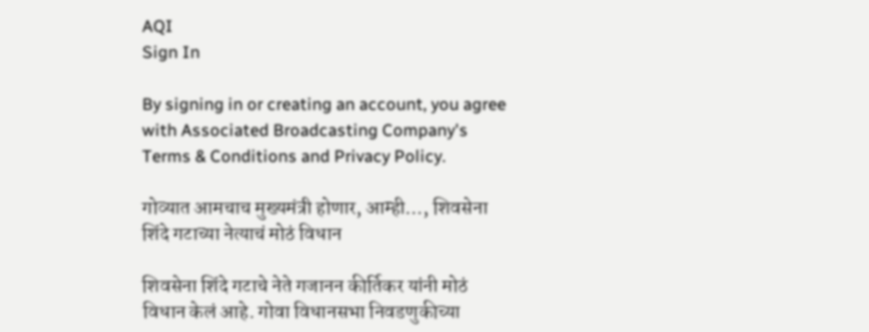AQI
Sign In

By signing in or creating an account, you agree with Associated Broadcasting Company's Terms & Conditions and Privacy Policy.

गोव्यात आमचाच मुख्यमंत्री होणार, आम्ही…, शिवसेना शिंदे गटाच्या नेत्याचं मोठं विधान

शिवसेना शिंदे गटाचे नेते गजानन कीर्तिकर यांनी मोठं विधान केलं आहे. गोवा विधानसभा निवडणुकीच्या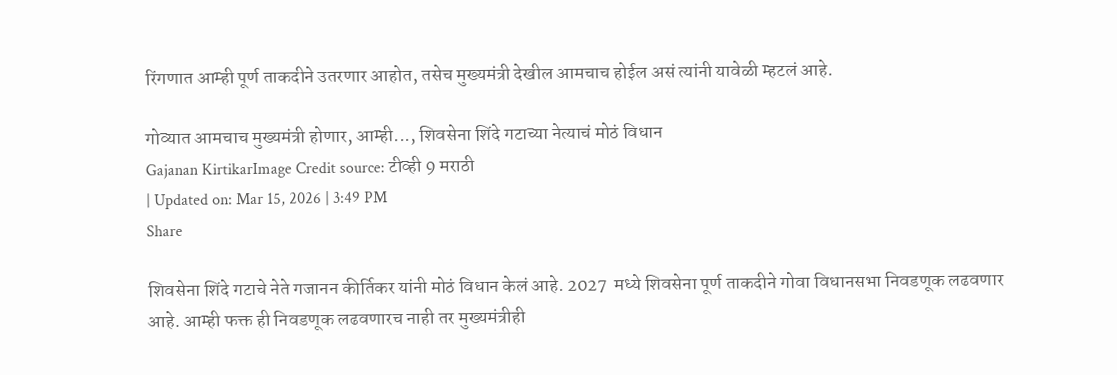रिंगणात आम्ही पूर्ण ताकदीने उतरणार आहोत, तसेच मुख्यमंत्री देखील आमचाच होईल असं त्यांनी यावेळी म्हटलं आहे.

गोव्यात आमचाच मुख्यमंत्री होणार, आम्ही..., शिवसेना शिंदे गटाच्या नेत्याचं मोठं विधान
Gajanan KirtikarImage Credit source: टीव्ही 9 मराठी
| Updated on: Mar 15, 2026 | 3:49 PM
Share

शिवसेना शिंदे गटाचे नेते गजानन कीर्तिकर यांनी मोठं विधान केलं आहे. 2027  मध्ये शिवसेना पूर्ण ताकदीने गोवा विधानसभा निवडणूक लढवणार आहे. आम्ही फक्त ही निवडणूक लढवणारच नाही तर मुख्यमंत्रीही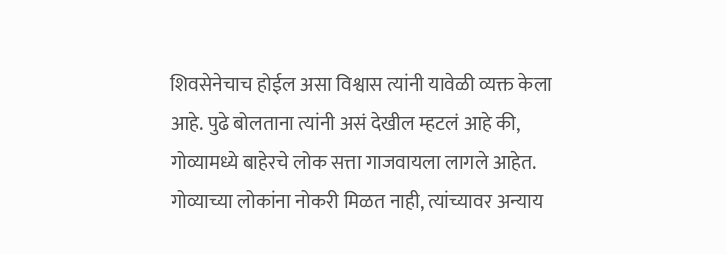शिवसेनेचाच होईल असा विश्वास त्यांनी यावेळी व्यक्त केला आहे. पुढे बोलताना त्यांनी असं देखील म्हटलं आहे की, गोव्यामध्ये बाहेरचे लोक सत्ता गाजवायला लागले आहेत. गोव्याच्या लोकांना नोकरी मिळत नाही, त्यांच्यावर अन्याय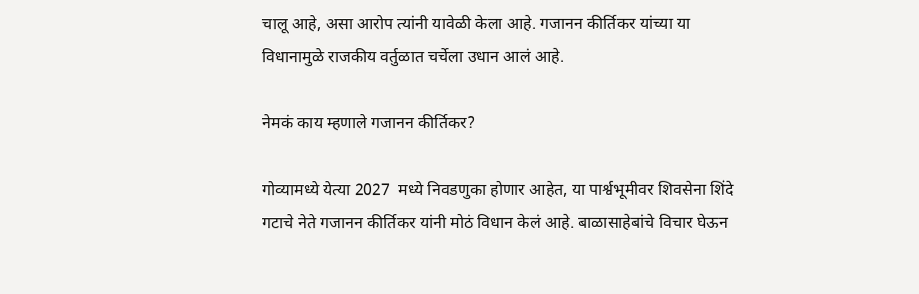चालू आहे, असा आरोप त्यांनी यावेळी केला आहे. गजानन कीर्तिकर यांच्या या विधानामुळे राजकीय वर्तुळात चर्चेला उधान आलं आहे.

नेमकं काय म्हणाले गजानन कीर्तिकर?

गोव्यामध्ये येत्या 2027  मध्ये निवडणुका होणार आहेत, या पार्श्वभूमीवर शिवसेना शिंदे गटाचे नेते गजानन कीर्तिकर यांनी मोठं विधान केलं आहे. बाळासाहेबांचे विचार घेऊन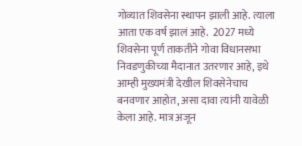गोव्यात शिवसेना स्थापन झाली आहे. त्याला आता एक वर्ष झालं आहे.  2027 मध्ये शिवसेना पूर्ण ताकतीने गोवा विधानसभा निवडणुकीच्या मैदानात उतरणार आहे, इथे आम्ही मुख्यमंत्री देखील शिवसेनेचाच बनवणार आहोत, असा दावा त्यांनी यावेळी केला आहे. मात्र अजून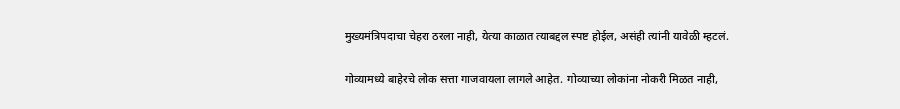मुख्यमंत्रिपदाचा चेहरा ठरला नाही, येत्या काळात त्याबद्दल स्पष्ट होईल, असंही त्यांनी यावेळी म्हटलं.

गोव्यामध्ये बाहेरचे लोक सत्ता गाजवायला लागले आहेत. गोव्याच्या लोकांना नोकरी मिळत नाही,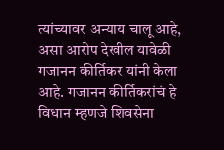त्यांच्यावर अन्याय चालू आहे, असा आरोप देखील यावेळी गजानन कीर्तिकर यांनी केला आहे. गजानन कीर्तिकरांचं हे विधान म्हणजे शिवसेना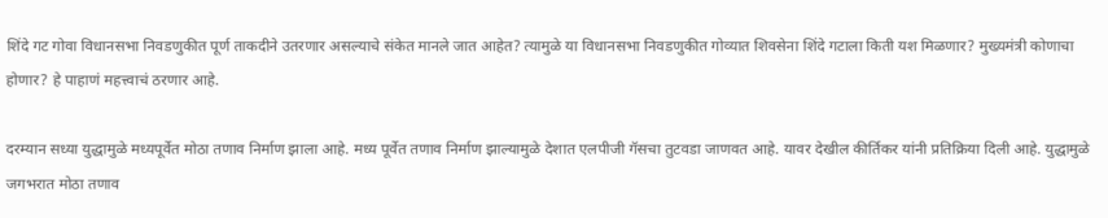शिंदे गट गोवा विधानसभा निवडणुकीत पूर्ण ताकदीने उतरणार असल्याचे संकेत मानले जात आहेत? त्यामुळे या विधानसभा निवडणुकीत गोव्यात शिवसेना शिंदे गटाला किती यश मिळणार? मुख्यमंत्री कोणाचा होणार? हे पाहाणं महत्त्वाचं ठरणार आहे.

दरम्यान सध्या युद्धामुळे मध्यपूर्वेत मोठा तणाव निर्माण झाला आहे. मध्य पूर्वेत तणाव निर्माण झाल्यामुळे देशात एलपीजी गॅसचा तुटवडा जाणवत आहे. यावर देखील कीर्तिकर यांनी प्रतिक्रिया दिली आहे. युद्धामुळे जगभरात मोठा तणाव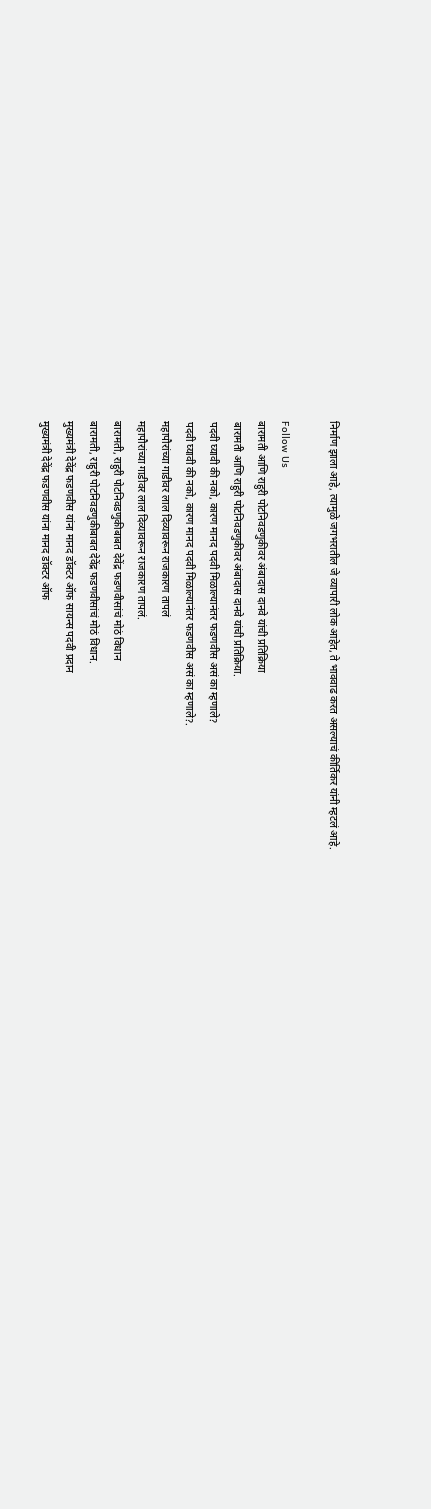निर्माण झाला आहे, त्यामुळे जगभरातील जे व्यापारी लोक आहेत, ते भाववाढ करत असल्याचं कीर्तिकर यांनी म्हटलं आहे.

Follow Us
बारामती आणि राहुरी पोटनिवडणुकीवर अंबादास दानवे यांची प्रतिक्रिया
बारामती आणि राहुरी पोटनिवडणुकीवर अंबादास दानवे यांची प्रतिक्रिया.
पदवी घ्यावी की नको, कारण मानद पदवी मिळाल्यानंतर फडणवीस असं का म्हणाले?
पदवी घ्यावी की नको, कारण मानद पदवी मिळाल्यानंतर फडणवीस असं का म्हणाले?.
महापौरांच्या गाडीवर लाल दिव्यावरून राजकारण तापलं
महापौरांच्या गाडीवर लाल दिव्यावरून राजकारण तापलं.
बारामती, राहुरी पोटनिवडणुकीबाबत देवेंद्र फडणवीसांचं मोठं विधान
बारामती, राहुरी पोटनिवडणुकीबाबत देवेंद्र फडणवीसांचं मोठं विधान.
मुख्यमंत्री देवेंद्र फडणवीस यांना मानद डॉक्टर ऑफ सायन्स पदवी प्रदान
मुख्यमंत्री देवेंद्र फडणवीस यांना मानद डॉक्टर ऑफ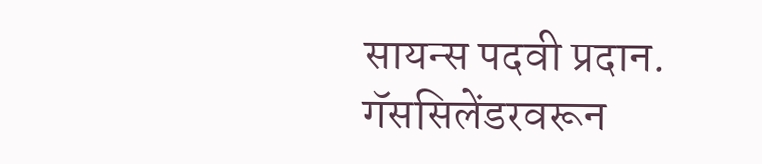सायन्स पदवी प्रदान.
गॅससिलेंडरवरून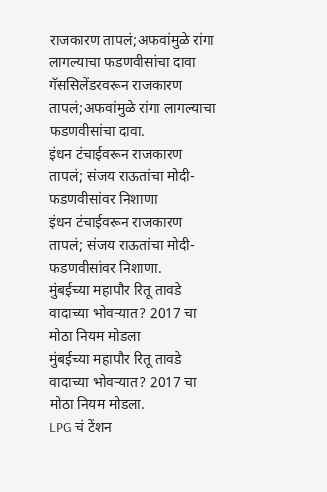राजकारण तापलं;अफवांमुळे रांगा लागल्याचा फडणवीसांचा दावा
गॅससिलेंडरवरून राजकारण तापलं;अफवांमुळे रांगा लागल्याचा फडणवीसांचा दावा.
इंधन टंचाईवरून राजकारण तापलं; संजय राऊतांचा मोदी-फडणवीसांवर निशाणा
इंधन टंचाईवरून राजकारण तापलं; संजय राऊतांचा मोदी-फडणवीसांवर निशाणा.
मुंबईच्या महापौर रितू तावडे वादाच्या भोवऱ्यात? 2017 चा मोठा नियम मोडला
मुंबईच्या महापौर रितू तावडे वादाच्या भोवऱ्यात? 2017 चा मोठा नियम मोडला.
LPG चं टेंशन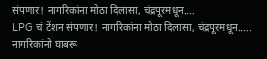संपणार! नागरिकांना मोठा दिलासा, चंद्रपूरमधून....
LPG चं टेंशन संपणार! नागरिकांना मोठा दिलासा, चंद्रपूरमधून.....
नागरिकांनो घाबरू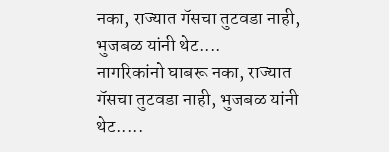नका, राज्यात गॅसचा तुटवडा नाही, भुजबळ यांनी थेट....
नागरिकांनो घाबरू नका, राज्यात गॅसचा तुटवडा नाही, भुजबळ यांनी थेट.....